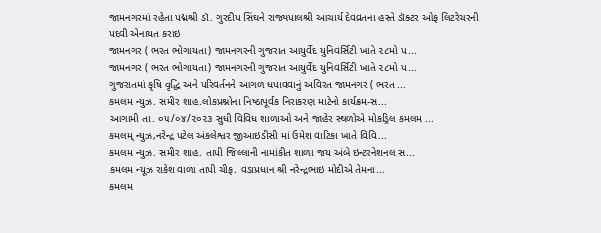જામનગરમાં રહેતા પદ્મશ્રી ડૉ. ગુરદીપ સિંઘને રાજ્યપાલશ્રી આચાર્ય દેવવ્રતના હસ્તે ડૉક્ટર ઓફ લિટરેચરની પદવી એનાયત કરાઇ
જામનગર ( ભરત ભોગાયતા) જામનગરની ગુજરાત આયુર્વેદ યુનિવર્સિટી ખાતે ૨૮મો પ...
જામનગર ( ભરત ભોગાયતા) જામનગરની ગુજરાત આયુર્વેદ યુનિવર્સિટી ખાતે ૨૮મો પ...
ગુજરાતમાં કૃષિ વૃદ્ધિ અને પરિવર્તનને આગળ ધપાવવાનું અવિરત જામનગર ( ભરત ...
કમલમ ન્યુઝ. સમીર શાહ.લોકપ્રશ્નોના નિષ્ઠાપૂર્વક નિરાકરણ માટેનો કાર્યક્રમ-સ...
આગામી તા. ૦૫/૦૪/૨૦૨૩ સુધી વિવિધ શાળાઓ અને જાહેર સ્થળોએ મોકડ્રિલ કમલમ ...
કમલમ્ ન્યુઝ,નરેન્દ્ર પટેલ અંકલેશ્વર જીઆઇડીસી માં ઉમેશ વાટિકા ખાતે વિવિ...
કમલમ ન્યુઝ. સમીર શાહ. તાપી જિલ્લાની નામાંકીત શાળા જય અંબે ઇન્ટરનેશનલ સ...
કમલમ ન્યૂઝ રાકેશ વાળા તાપી ચીફ. વડાપ્રધાન શ્રી નરેન્દ્રભાઇ મોદીએ તેમના...
કમલમ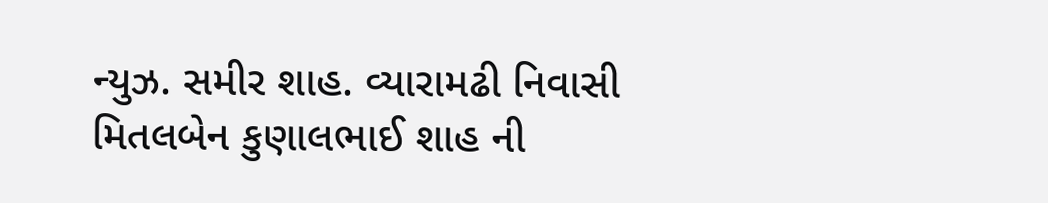ન્યુઝ. સમીર શાહ. વ્યારામઢી નિવાસી મિતલબેન કુણાલભાઈ શાહ ની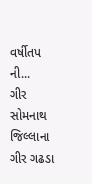વર્ષીતપ ની...
ગીર સોમનાથ જિલ્લાના ગીર ગઢડા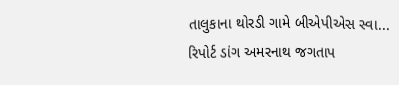તાલુકાના થોરડી ગામે બીએપીએસ સ્વા...
રિપોર્ટ ડાંગ અમરનાથ જગતાપ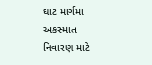ઘાટ માર્ગમા અકસ્માત નિવારણ માટે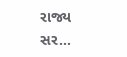રાજ્ય સર...